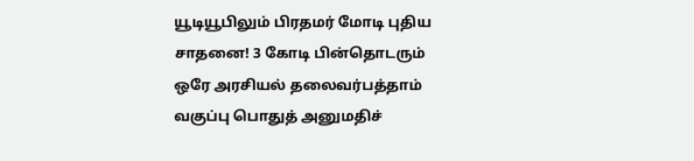யூடியூபிலும் பிரதமர் மோடி புதிய சாதனை! 3 கோடி பின்தொடரும் ஒரே அரசியல் தலைவர்பத்தாம் வகுப்பு பொதுத் அனுமதிச்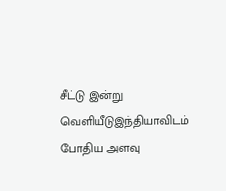சீட்டு இன்று வெளியீடுஇந்தியாவிடம் போதிய அளவு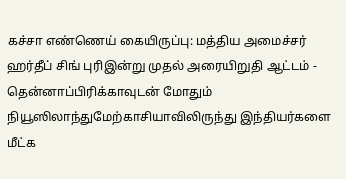கச்சா எண்ணெய் கையிருப்பு: மத்திய அமைச்சர் ஹர்தீப் சிங் புரிஇன்று முதல் அரையிறுதி ஆட்டம் - தென்னாப்பிரிக்காவுடன் மோதும் நியூஸிலாந்துமேற்காசியாவிலிருந்து இந்தியர்களை மீட்க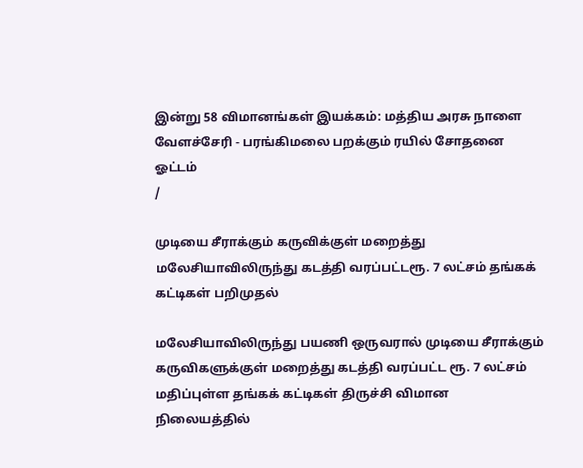இன்று 58 விமானங்கள் இயக்கம்: மத்திய அரசு நாளை வேளச்சேரி - பரங்கிமலை பறக்கும் ரயில் சோதனை ஓட்டம்
/

முடியை சீராக்கும் கருவிக்குள் மறைத்து  மலேசியாவிலிருந்து கடத்தி வரப்பட்டரூ. 7 லட்சம் தங்கக் கட்டிகள் பறிமுதல்

மலேசியாவிலிருந்து பயணி ஒருவரால் முடியை சீராக்கும் கருவிகளுக்குள் மறைத்து கடத்தி வரப்பட்ட ரூ. 7 லட்சம் மதிப்புள்ள தங்கக் கட்டிகள் திருச்சி விமான நிலையத்தில்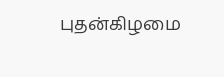புதன்கிழமை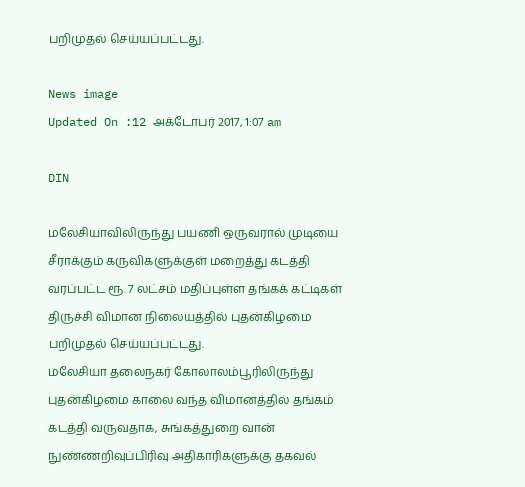பறிமுதல் செய்யப்பட்டது.

News image
Updated On :12 அக்டோபர் 2017, 1:07 am

DIN

மலேசியாவிலிருந்து பயணி ஒருவரால் முடியை சீராக்கும் கருவிகளுக்குள் மறைத்து கடத்தி வரப்பட்ட ரூ. 7 லட்சம் மதிப்புள்ள தங்கக் கட்டிகள் திருச்சி விமான நிலையத்தில் புதன்கிழமை பறிமுதல் செய்யப்பட்டது.
மலேசியா தலைநகர் கோலாலம்பூரிலிருந்து  புதன்கிழமை காலை வந்த விமானத்தில் தங்கம் கடத்தி வருவதாக, சுங்கத்துறை வான் நுண்ணறிவுப்பிரிவு அதிகாரிகளுக்கு தகவல்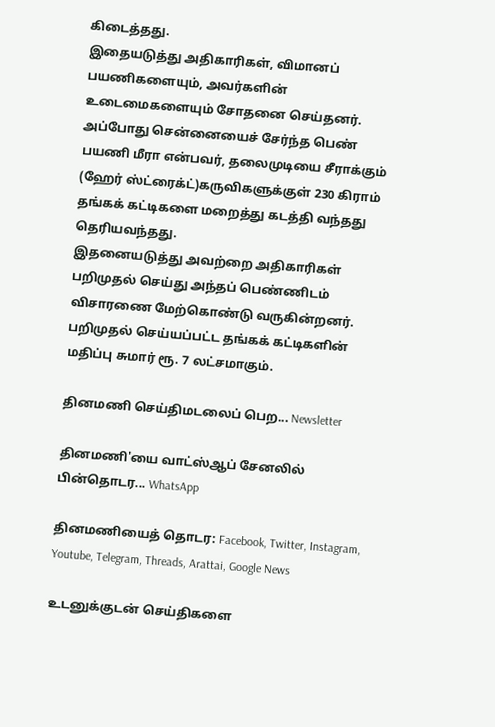கிடைத்தது.
இதையடுத்து அதிகாரிகள், விமானப் பயணிகளையும், அவர்களின் உடைமைகளையும் சோதனை செய்தனர். அப்போது சென்னையைச் சேர்ந்த பெண் பயணி மீரா என்பவர், தலைமுடியை சீராக்கும் (ஹேர் ஸ்ட்ரைக்ட்)கருவிகளுக்குள் 230 கிராம்  தங்கக் கட்டிகளை மறைத்து கடத்தி வந்தது தெரியவந்தது.
இதனையடுத்து அவற்றை அதிகாரிகள் பறிமுதல் செய்து அந்தப் பெண்ணிடம் விசாரணை மேற்கொண்டு வருகின்றனர். பறிமுதல் செய்யப்பட்ட தங்கக் கட்டிகளின் மதிப்பு சுமார் ரூ. 7 லட்சமாகும்.

தினமணி செய்திமடலைப் பெற... Newsletter

தினமணி'யை வாட்ஸ்ஆப் சேனலில் பின்தொடர... WhatsApp

தினமணியைத் தொடர: Facebook, Twitter, Instagram, Youtube, Telegram, Threads, Arattai, Google News

உடனுக்குடன் செய்திகளை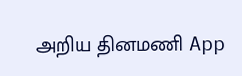அறிய தினமணி App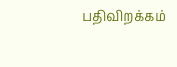பதிவிறக்கம்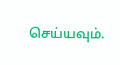செய்யவும்.